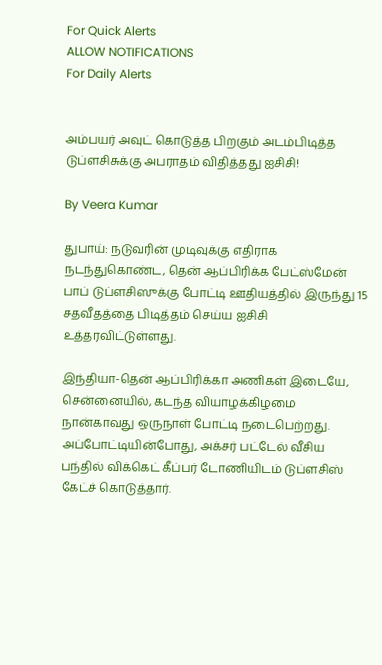For Quick Alerts
ALLOW NOTIFICATIONS
For Daily Alerts


அம்பயர் அவுட் கொடுத்த பிறகும் அடம்பிடித்த டுப்ளசிசுக்கு அபராதம் விதித்தது ஐசிசி!

By Veera Kumar

துபாய்: நடுவரின் முடிவுக்கு எதிராக நடந்துகொண்ட, தென் ஆப்பிரிக்க பேட்ஸ்மேன் பாப் டுப்ளசிஸுக்கு போட்டி ஊதியத்தில் இருந்து 15 சதவீதத்தை பிடித்தம் செய்ய ஐசிசி உத்தரவிட்டுள்ளது.

இந்தியா-தென் ஆப்பிரிக்கா அணிகள் இடையே, சென்னையில், கடந்த வியாழக்கிழமை நான்காவது ஒருநாள் போட்டி நடைபெற்றது. அப்போட்டியின்போது, அக்சர் பட்டேல் வீசிய பந்தில் விக்கெட் கீப்பர் டோணியிடம் டுப்ளசிஸ் கேட்ச் கொடுத்தார்.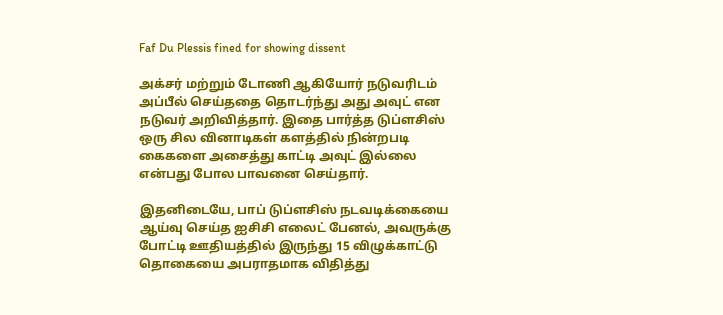Faf Du Plessis fined for showing dissent

அக்சர் மற்றும் டோணி ஆகியோர் நடுவரிடம் அப்பீல் செய்ததை தொடர்ந்து அது அவுட் என நடுவர் அறிவித்தார். இதை பார்த்த டுப்ளசிஸ் ஒரு சில வினாடிகள் களத்தில் நின்றபடி கைகளை அசைத்து காட்டி அவுட் இல்லை என்பது போல பாவனை செய்தார்.

இதனிடையே, பாப் டுப்ளசிஸ் நடவடிக்கையை ஆய்வு செய்த ஐசிசி எலைட் பேனல், அவருக்கு போட்டி ஊதியத்தில் இருந்து 15 விழுக்காட்டு தொகையை அபராதமாக விதித்து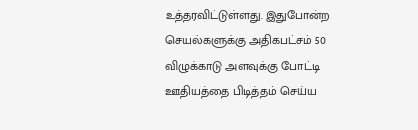உத்தரவிட்டுள்ளது. இதுபோன்ற செயல்களுக்கு அதிகபட்சம் 50 விழுக்காடு அளவுக்கு போட்டி ஊதியத்தை பிடித்தம் செய்ய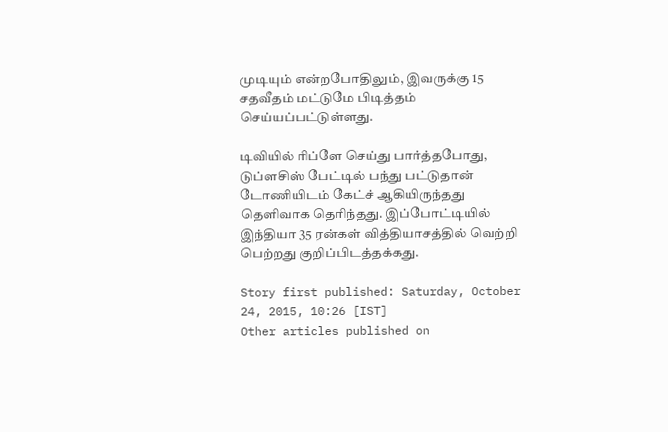முடியும் என்றபோதிலும், இவருக்கு 15 சதவீதம் மட்டுமே பிடித்தம் செய்யப்பட்டுள்ளது.

டிவியில் ரிப்ளே செய்து பார்த்தபோது, டுப்ளசிஸ் பேட்டில் பந்து பட்டுதான் டோணியிடம் கேட்ச் ஆகியிருந்தது தெளிவாக தெரிந்தது. இப்போட்டியில் இந்தியா 35 ரன்கள் வித்தியாசத்தில் வெற்றி பெற்றது குறிப்பிடத்தக்கது.

Story first published: Saturday, October 24, 2015, 10:26 [IST]
Other articles published on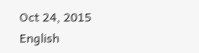Oct 24, 2015
English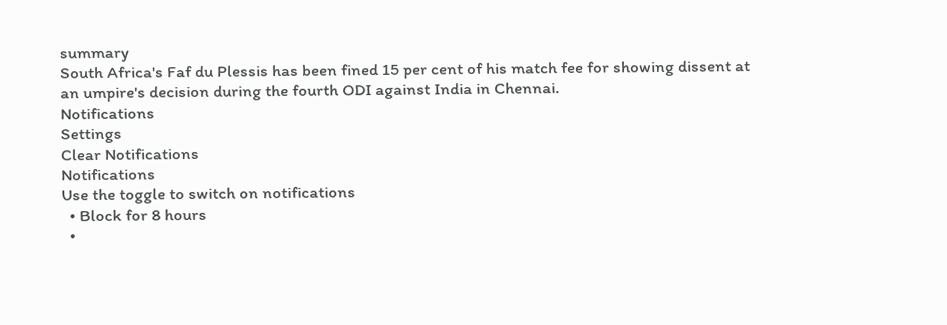summary
South Africa's Faf du Plessis has been fined 15 per cent of his match fee for showing dissent at an umpire's decision during the fourth ODI against India in Chennai.
Notifications
Settings
Clear Notifications
Notifications
Use the toggle to switch on notifications
  • Block for 8 hours
  •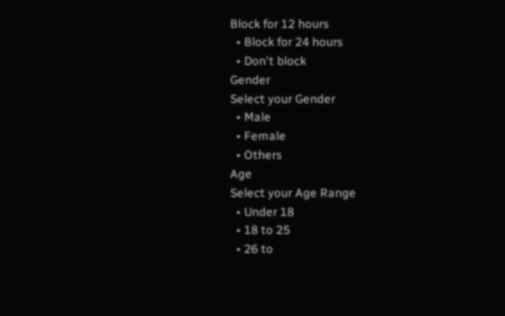Block for 12 hours
  • Block for 24 hours
  • Don't block
Gender
Select your Gender
  • Male
  • Female
  • Others
Age
Select your Age Range
  • Under 18
  • 18 to 25
  • 26 to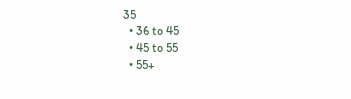35
  • 36 to 45
  • 45 to 55
  • 55+